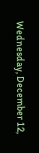Wednesday, December 12,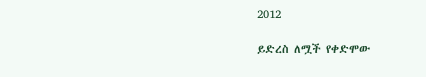2012

ይድረስ ለሟች የቀድሞው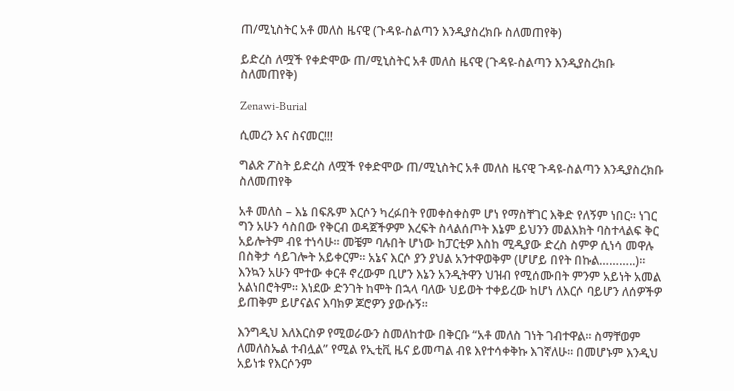ጠ/ሚኒስትር አቶ መለስ ዜናዊ (ጉዳዩ-ስልጣን እንዲያስረክቡ ስለመጠየቅ)

ይድረስ ለሟች የቀድሞው ጠ/ሚኒስትር አቶ መለስ ዜናዊ (ጉዳዩ-ስልጣን እንዲያስረክቡ ስለመጠየቅ)

Zenawi-Burial

ሲመረን እና ስናመር!!!

ግልጽ ፖስት ይድረስ ለሟች የቀድሞው ጠ/ሚኒስትር አቶ መለስ ዜናዊ ጉዳዩ-ስልጣን እንዲያስረክቡ ስለመጠየቅ

አቶ መለስ – እኔ በፍጹም እርሶን ካረፉበት የመቀስቀስም ሆነ የማስቸገር እቅድ የለኝም ነበር፡፡ ነገር ግን አሁን ሳስበው የቅርብ ወዳጀችዎም እረፍት ስላልሰጦት እኔም ይህንን መልእክት ባስተላልፍ ቅር አይሎትም ብዩ ተነሳሁ፡፡ መቼም ባሉበት ሆነው ከፓርቲዎ እስከ ሚዲያው ድረስ ስምዎ ሲነሳ መዋሉ በስቅታ ሳይገሎት አይቀርም፡፡ አኔና እርሶ ያን ያህል አንተዋወቅም (ሆሆይ በየት በኩል………..)፡፡ እንኳን አሁን ሞተው ቀርቶ ኖረውም ቢሆን እኔን አንዲትዋን ህዝብ የሚሰሙበት ምንም አይነት አመል አልነበሮትም፡፡ እነደው ድንገት ከሞት በኋላ ባለው ህይወት ተቀይረው ከሆነ ለእርሶ ባይሆን ለሰዎችዎ ይጠቅም ይሆናልና እባክዎ ጆሮዎን ያውሱኝ፡፡

እንግዲህ እለእርስዎ የሚወራውን ስመለከተው በቅርቡ “አቶ መለስ ገነት ገብተዋል፡፡ ስማቸወም ለመለስኤል ተብሏል” የሚል የኢቲቪ ዜና ይመጣል ብዩ እየተሳቀቅኩ እገኛለሁ፡፡ በመሆኑም እንዲህ አይነቱ የእርሶንም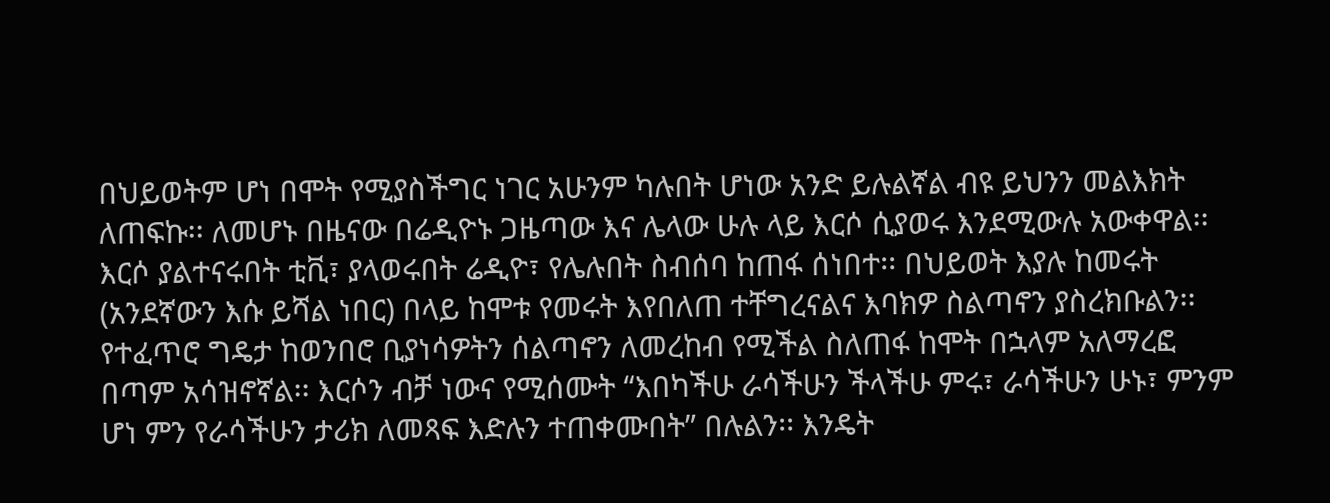በህይወትም ሆነ በሞት የሚያስችግር ነገር አሁንም ካሉበት ሆነው አንድ ይሉልኛል ብዩ ይህንን መልእክት ለጠፍኩ፡፡ ለመሆኑ በዜናው በሬዲዮኑ ጋዜጣው እና ሌላው ሁሉ ላይ እርሶ ሲያወሩ እንደሚውሉ አውቀዋል፡፡ እርሶ ያልተናሩበት ቲቪ፣ ያላወሩበት ሬዲዮ፣ የሌሉበት ስብሰባ ከጠፋ ሰነበተ፡፡ በህይወት እያሉ ከመሩት (አንደኛውን እሱ ይሻል ነበር) በላይ ከሞቱ የመሩት እየበለጠ ተቸግረናልና እባክዎ ስልጣኖን ያስረክቡልን፡፡ የተፈጥሮ ግዴታ ከወንበሮ ቢያነሳዎትን ሰልጣኖን ለመረከብ የሚችል ስለጠፋ ከሞት በኋላም አለማረፎ በጣም አሳዝኖኛል፡፡ እርሶን ብቻ ነውና የሚሰሙት “እበካችሁ ራሳችሁን ችላችሁ ምሩ፣ ራሳችሁን ሁኑ፣ ምንም ሆነ ምን የራሳችሁን ታሪክ ለመጻፍ እድሉን ተጠቀሙበት” በሉልን፡፡ እንዴት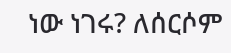ነው ነገሩ? ለሰርሶም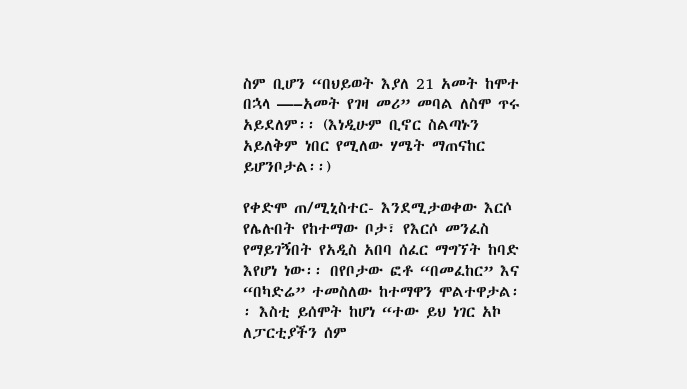ስም ቢሆን “በህይወት እያለ 21 አመት ከሞተ በኋላ —–አመት የገዛ መሪ” መባል ለስሞ ጥሩ አይደለም፡፡ (እነዲሁም ቢኖር ስልጣኑን አይለቅም ነበር የሚለው ሃሜት ማጠናከር ይሆንቦታል፡፡)

የቀድሞ ጠ/ሚኒስተር- እንደሚታወቀው እርሶ የሌሉበት የከተማው ቦታ፣ የእርሶ መንፈስ የማይገኝበት የአዲስ አበባ ሰፈር ማግኘት ከባድ እየሆነ ነው፡፡ በየቦታው ፎቶ “በመፈከር” እና “በካድሬ” ተመስለው ከተማዋን ሞልተዋታል፡፡ እስቲ ይሰሞት ከሆነ “ተው ይህ ነገር አኮ ለፓርቲያችን ሰም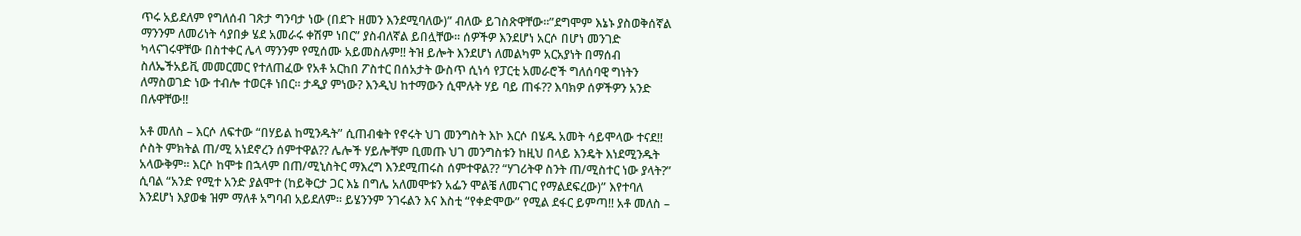ጥሩ አይደለም የግለሰብ ገጽታ ግንባታ ነው (በደጉ ዘመን እንደሚባለው)” ብለው ይገስጽዋቸው፡፡”ደግሞም እኔኑ ያስወቅሰኛል ማንንም ለመሪነት ሳያበቃ ሄደ አመራሩ ቀሽም ነበር” ያስብለኛል ይበሏቸው፡፡ ሰዎችዎ እንደሆነ አርሶ በሆነ መንገድ ካላናገሩዋቸው በስተቀር ሌላ ማንንም የሚሰሙ አይመስሉም!! ትዝ ይሎት እንደሆነ ለመልካም አርአያነት በማሰብ ስለኤችአይቪ መመርመር የተለጠፈው የአቶ አርከበ ፖስተር በሰአታት ውስጥ ሲነሳ የፓርቲ አመራሮች ግለሰባዊ ግነትን ለማስወገድ ነው ተብሎ ተወርቶ ነበር፡፡ ታዲያ ምነው? እንዲህ ከተማውን ሲሞሉት ሃይ ባይ ጠፋ?? እባክዎ ሰዎችዎን አንድ በሉዋቸው!!

አቶ መለስ – እርሶ ለፍተው “በሃይል ከሚንዱት” ሲጠብቁት የኖሩት ህገ መንግስት እኮ እርሶ በሄዱ አመት ሳይሞላው ተናደ!! ሶስት ምክትል ጠ/ሚ አነደኖረን ሰምተዋል?? ሌሎች ሃይሎቸም ቢመጡ ህገ መንግስቱን ከዚህ በላይ እንዴት እነደሚንዱት አላውቅም፡፡ እርሶ ከሞቱ በኋላም በጠ/ሚኒስትር ማእረግ እንደሚጠሩስ ሰምተዋል?? “ሃገሪትዋ ስንት ጠ/ሚስተር ነው ያላት?” ሲባል “አንድ የሚተ አንድ ያልሞተ (ከይቅርታ ጋር እኔ በግሌ አለመሞቱን አፌን ሞልቼ ለመናገር የማልደፍረው)” እየተባለ እንደሆነ እያወቁ ዝም ማለቶ አግባብ አይደለም፡፡ ይሄንንም ንገሩልን እና እስቲ “የቀድሞው” የሚል ደፋር ይምጣ!! አቶ መለስ –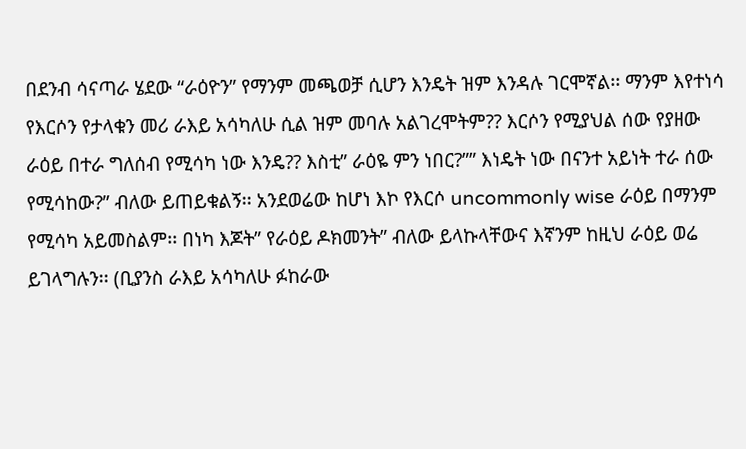በደንብ ሳናጣራ ሄደው “ራዕዮን” የማንም መጫወቻ ሲሆን እንዴት ዝም እንዳሉ ገርሞኛል፡፡ ማንም እየተነሳ የእርሶን የታላቁን መሪ ራእይ አሳካለሁ ሲል ዝም መባሉ አልገረሞትም?? እርሶን የሚያህል ሰው የያዘው ራዕይ በተራ ግለሰብ የሚሳካ ነው እንዴ?? እስቲ” ራዕዬ ምን ነበር?”” እነዴት ነው በናንተ አይነት ተራ ሰው የሚሳከው?” ብለው ይጠይቁልኝ፡፡ አንደወሬው ከሆነ እኮ የእርሶ uncommonly wise ራዕይ በማንም የሚሳካ አይመስልም፡፡ በነካ እጆት” የራዕይ ዶክመንት” ብለው ይላኩላቸውና እኛንም ከዚህ ራዕይ ወሬ ይገላግሉን፡፡ (ቢያንስ ራእይ አሳካለሁ ፉከራው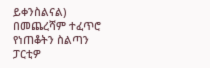ይቀንስልናል) በመጨረሻም ተፈጥሮ የነጠቆትን ስልጣን ፓርቲዎ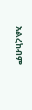አልረከብም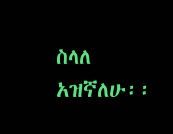ስላለ አዝኛለሁ፡፡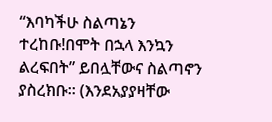“እባካችሁ ስልጣኔን ተረከቡ!በሞት በኋላ እንኳን ልረፍበት” ይበሏቸውና ስልጣኖን ያስረክቡ፡፡ (እንደአያያዛቸው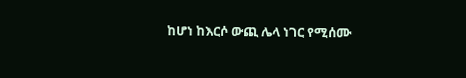ከሆነ ከእርሶ ውጪ ሌላ ነገር የሚሰሙ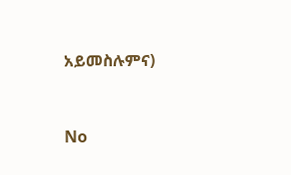አይመስሉምና)



No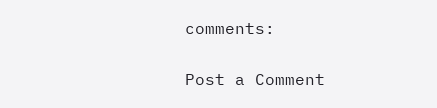comments:

Post a Comment